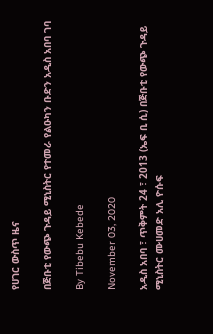የሀገር ውስጥ ዜና

በጅቡቲ የውጭ ጉዳይ ሚኒስትር የተመራ የልዑካን ቡድን አዲስ አበባ ገባ

By Tibebu Kebede

November 03, 2020

አዲስ አበባ ፣ ጥቅምት 24 ፣ 2013 (ኤፍ ቢ ሲ) በጅቡቲ የውጭ ጉዳይ ሚኒስትር ሙሀመድ አሊ ዮሱፍ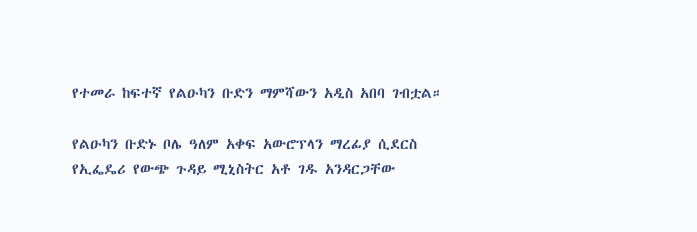የተመራ ከፍተኛ የልዑካን ቡድን ማምሻውን አዲስ አበባ ገብቷል።

የልዑካን ቡድኑ ቦሌ ዓለም አቀፍ አውሮፕላን ማረፊያ ሲደርስ የኢፌዴሪ የውጭ ጉዳይ ሚኒስትር አቶ ገዱ አንዳርጋቸው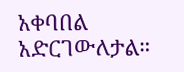አቀባበል አድርገውለታል።